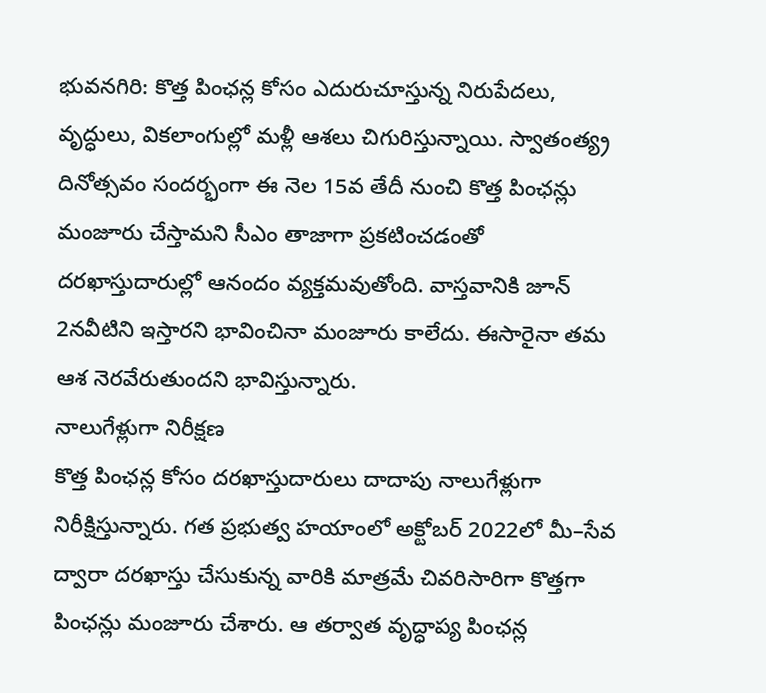భువనగిరి: కొత్త పింఛన్ల కోసం ఎదురుచూస్తున్న నిరుపేదలు, వృద్ధులు, వికలాంగుల్లో మళ్లీ ఆశలు చిగురిస్తున్నాయి. స్వాతంత్య్ర దినోత్సవం సందర్భంగా ఈ నెల 15వ తేదీ నుంచి కొత్త పింఛన్లు మంజూరు చేస్తామని సీఎం తాజాగా ప్రకటించడంతో దరఖాస్తుదారుల్లో ఆనందం వ్యక్తమవుతోంది. వాస్తవానికి జూన్ 2నవీటిని ఇస్తారని భావించినా మంజూరు కాలేదు. ఈసారైనా తమ ఆశ నెరవేరుతుందని భావిస్తున్నారు.
నాలుగేళ్లుగా నిరీక్షణ
కొత్త పింఛన్ల కోసం దరఖాస్తుదారులు దాదాపు నాలుగేళ్లుగా నిరీక్షిస్తున్నారు. గత ప్రభుత్వ హయాంలో అక్టోబర్ 2022లో మీ–సేవ ద్వారా దరఖాస్తు చేసుకున్న వారికి మాత్రమే చివరిసారిగా కొత్తగా పింఛన్లు మంజూరు చేశారు. ఆ తర్వాత వృద్ధాప్య పింఛన్ల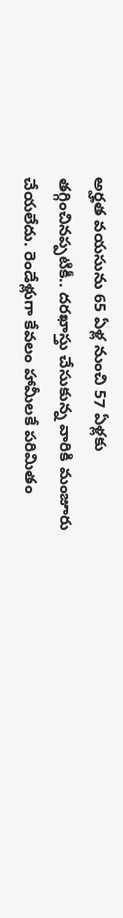అర్హత వయసును 65 ఏళ్ల నుంచి 57 ఏళ్లకు తగ్గించినప్పటికీ.. దరఖాస్తు చేసుకున్న వారికి మంజూరు చేయలేదు. రెండేళ్లుగా కేవలం హామీలకే పరిమితం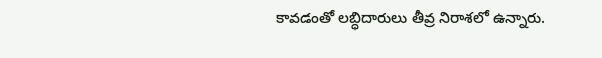కావడంతో లబ్ధిదారులు తీవ్ర నిరాశలో ఉన్నారు.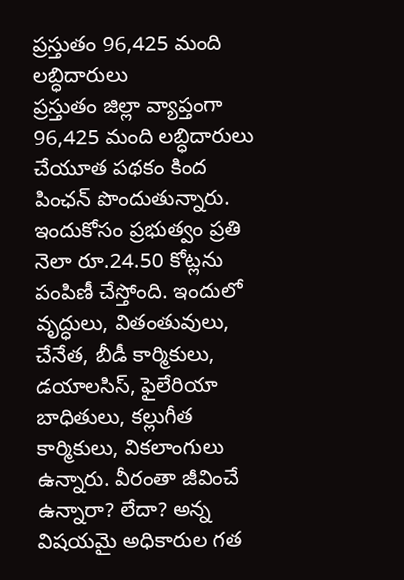ప్రస్తుతం 96,425 మంది లబ్ధిదారులు
ప్రస్తుతం జిల్లా వ్యాప్తంగా 96,425 మంది లబ్ధిదారులు చేయూత పథకం కింద పింఛన్ పొందుతున్నారు. ఇందుకోసం ప్రభుత్వం ప్రతి నెలా రూ.24.50 కోట్లను పంపిణీ చేస్తోంది. ఇందులో వృద్ధులు, వితంతువులు, చేనేత, బీడీ కార్మికులు, డయాలసిస్, ఫైలేరియా బాధితులు, కల్లుగీత కార్మికులు, వికలాంగులు ఉన్నారు. వీరంతా జీవించే ఉన్నారా? లేదా? అన్న విషయమై అధికారుల గత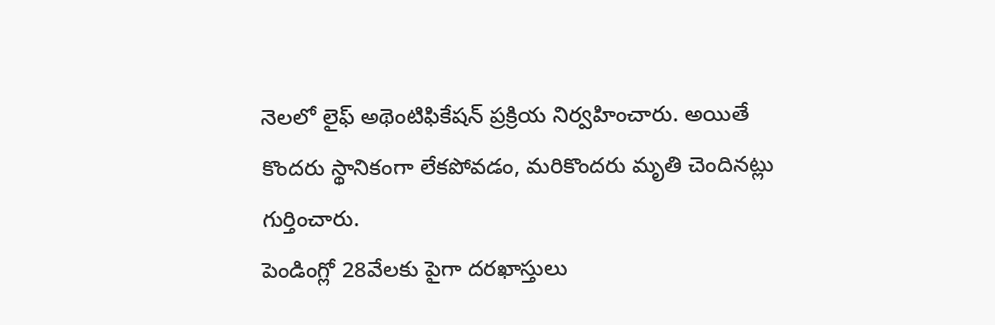నెలలో లైఫ్ అథెంటిఫికేషన్ ప్రక్రియ నిర్వహించారు. అయితే కొందరు స్థానికంగా లేకపోవడం, మరికొందరు మృతి చెందినట్లు గుర్తించారు.
పెండింగ్లో 28వేలకు పైగా దరఖాస్తులు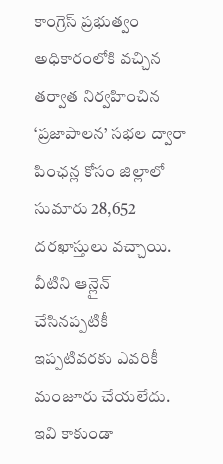కాంగ్రెస్ ప్రభుత్వం అధికారంలోకి వచ్చిన తర్వాత నిర్వహించిన ‘ప్రజాపాలన’ సభల ద్వారా పింఛన్ల కోసం జిల్లాలో సుమారు 28,652 దరఖాస్తులు వచ్చాయి. వీటిని ఆన్లైన్ చేసినప్పటికీ ఇప్పటివరకు ఎవరికీ మంజూరు చేయలేదు. ఇవి కాకుండా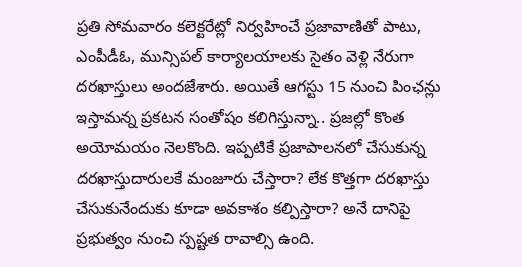ప్రతి సోమవారం కలెక్టరేట్లో నిర్వహించే ప్రజావాణితో పాటు, ఎంపీడీఓ, మున్సిపల్ కార్యాలయాలకు సైతం వెళ్లి నేరుగా దరఖాస్తులు అందజేశారు. అయితే ఆగస్టు 15 నుంచి పింఛన్లు ఇస్తామన్న ప్రకటన సంతోషం కలిగిస్తున్నా.. ప్రజల్లో కొంత అయోమయం నెలకొంది. ఇప్పటికే ప్రజాపాలనలో చేసుకున్న దరఖాస్తుదారులకే మంజూరు చేస్తారా? లేక కొత్తగా దరఖాస్తు చేసుకునేందుకు కూడా అవకాశం కల్పిస్తారా? అనే దానిపై ప్రభుత్వం నుంచి స్పష్టత రావాల్సి ఉంది.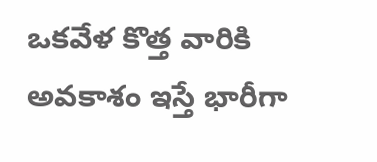ఒకవేళ కొత్త వారికి అవకాశం ఇస్తే భారీగా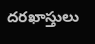దరఖాస్తులు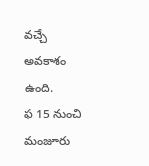వచ్చే అవకాశం ఉంది.
ఫ 15 నుంచి మంజూరు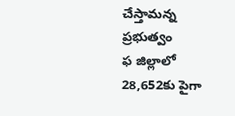చేస్తామన్న ప్రభుత్వం
ఫ జిల్లాలో 28,652కు పైగా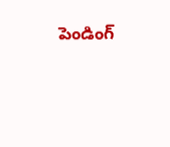పెండింగ్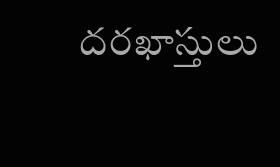దరఖాస్తులు